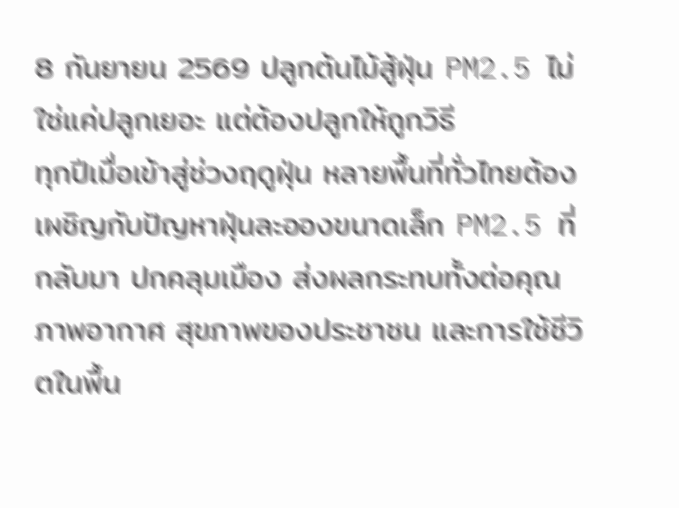8 กันยายน 2569 ปลูกต้นไม้สู้ฝุ่น PM2.5 ไม่ใช่แค่ปลูกเยอะ แต่ต้องปลูกให้ถูกวิธี
ทุกปีเมื่อเข้าสู่ช่วงฤดูฝุ่น หลายพื้นที่ทั่วไทยต้องเผชิญกับปัญหาฝุ่นละอองขนาดเล็ก PM2.5 ที่กลับมา ปกคลุมเมือง ส่งผลกระทบทั้งต่อคุณภาพอากาศ สุขภาพของประชาชน และการใช้ชีวิตในพื้น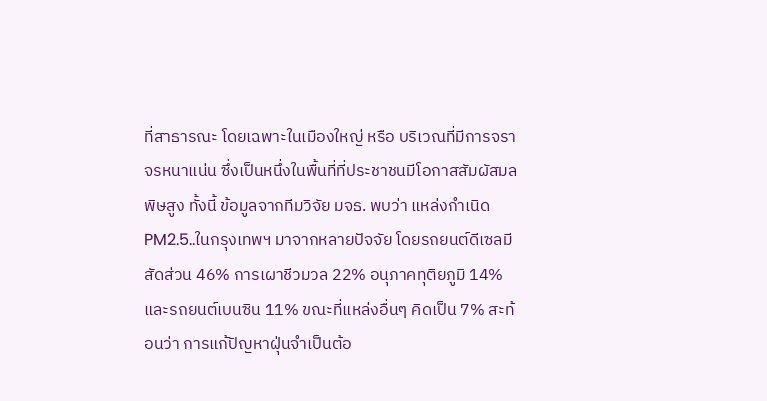ที่สาธารณะ โดยเฉพาะในเมืองใหญ่ หรือ บริเวณที่มีการจราจรหนาแน่น ซึ่งเป็นหนึ่งในพื้นที่ที่ประชาชนมีโอกาสสัมผัสมลพิษสูง ทั้งนี้ ข้อมูลจากทีมวิจัย มจธ. พบว่า แหล่งกำเนิด PM2.5..ในกรุงเทพฯ มาจากหลายปัจจัย โดยรถยนต์ดีเซลมีสัดส่วน 46% การเผาชีวมวล 22% อนุภาคทุติยภูมิ 14% และรถยนต์เบนซิน 11% ขณะที่แหล่งอื่นๆ คิดเป็น 7% สะท้อนว่า การแก้ปัญหาฝุ่นจำเป็นต้อ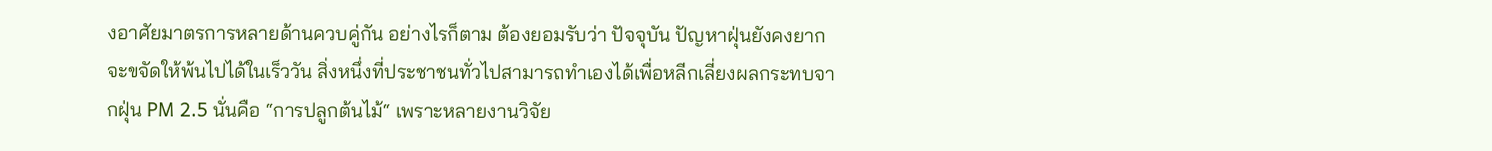งอาศัยมาตรการหลายด้านควบคู่กัน อย่างไรก็ตาม ต้องยอมรับว่า ปัจจุบัน ปัญหาฝุ่นยังคงยากจะขจัดให้พ้นไปได้ในเร็ววัน สิ่งหนึ่งที่ประชาชนทั่วไปสามารถทำเองได้เพื่อหลีกเลี่ยงผลกระทบจากฝุ่น PM 2.5 นั่นคือ “การปลูกต้นไม้“ เพราะหลายงานวิจัย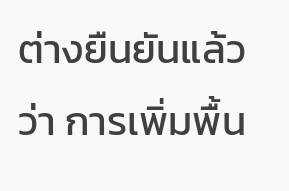ต่างยืนยันแล้วว่า การเพิ่มพื้น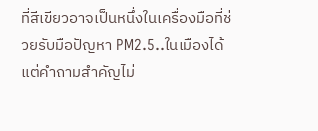ที่สีเขียวอาจเป็นหนึ่งในเครื่องมือที่ช่วยรับมือปัญหา PM2.5..ในเมืองได้ แต่คำถามสำคัญไม่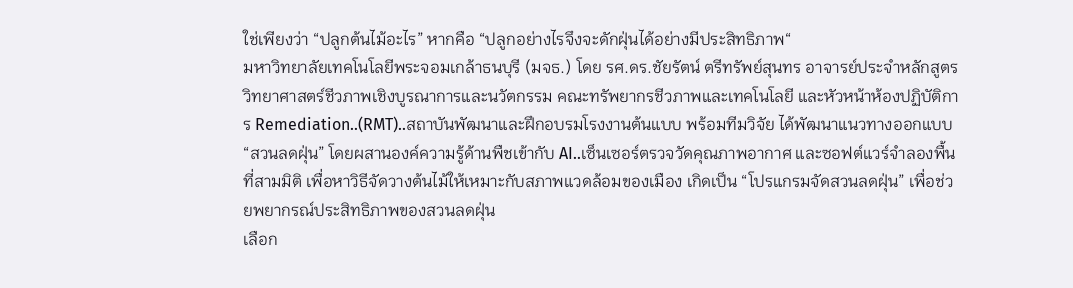ใช่เพียงว่า “ปลูกต้นไม้อะไร” หากคือ “ปลูกอย่างไรจึงจะดักฝุ่นได้อย่างมีประสิทธิภาพ“
มหาวิทยาลัยเทคโนโลยีพระจอมเกล้าธนบุรี (มจธ.) โดย รศ.ดร.ชัยรัตน์ ตรีทรัพย์สุนทร อาจารย์ประจำหลักสูตรวิทยาศาสตร์ชีวภาพเชิงบูรณาการและนวัตกรรม คณะทรัพยากรชีวภาพและเทคโนโลยี และหัวหน้าห้องปฏิบัติการ Remediation..(RMT)..สถาบันพัฒนาและฝึกอบรมโรงงานต้นแบบ พร้อมทีมวิจัย ได้พัฒนาแนวทางออกแบบ “สวนลดฝุ่น” โดยผสานองค์ความรู้ด้านพืชเข้ากับ AI..เซ็นเซอร์ตรวจวัดคุณภาพอากาศ และซอฟต์แวร์จำลองพื้นที่สามมิติ เพื่อหาวิธีจัดวางต้นไม้ให้เหมาะกับสภาพแวดล้อมของเมือง เกิดเป็น “โปรแกรมจัดสวนลดฝุ่น” เพื่อช่วยพยากรณ์ประสิทธิภาพของสวนลดฝุ่น
เลือก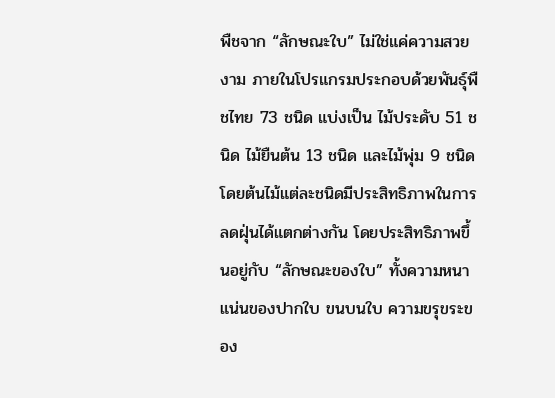พืชจาก “ลักษณะใบ” ไม่ใช่แค่ความสวยงาม ภายในโปรแกรมประกอบด้วยพันธุ์พืชไทย 73 ชนิด แบ่งเป็น ไม้ประดับ 51 ชนิด ไม้ยืนต้น 13 ชนิด และไม้พุ่ม 9 ชนิด โดยต้นไม้แต่ละชนิดมีประสิทธิภาพในการลดฝุ่นได้แตกต่างกัน โดยประสิทธิภาพขึ้นอยู่กับ “ลักษณะของใบ” ทั้งความหนาแน่นของปากใบ ขนบนใบ ความขรุขระของ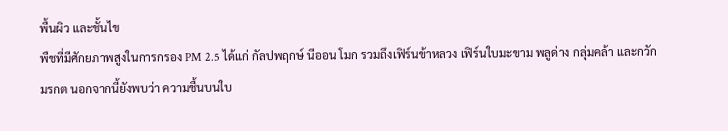พื้นผิว และชั้นไข
พืชที่มีศักยภาพสูงในการกรอง PM 2.5 ได้แก่ กัลปพฤกษ์ นีออน โมก รวมถึงเฟิร์นข้าหลวง เฟิร์นใบมะขาม พลูด่าง กลุ่มคล้า และกวักมรกต นอกจากนี้ยังพบว่า ความชื้นบนใบ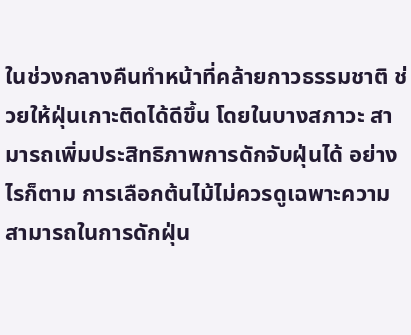ในช่วงกลางคืนทำหน้าที่คล้ายกาวธรรมชาติ ช่วยให้ฝุ่นเกาะติดได้ดีขึ้น โดยในบางสภาวะ สามารถเพิ่มประสิทธิภาพการดักจับฝุ่นได้ อย่างไรก็ตาม การเลือกต้นไม้ไม่ควรดูเฉพาะความสามารถในการดักฝุ่น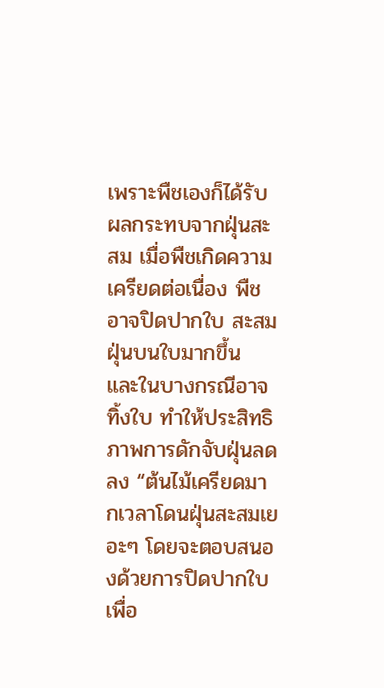เพราะพืชเองก็ได้รับผลกระทบจากฝุ่นสะสม เมื่อพืชเกิดความเครียดต่อเนื่อง พืชอาจปิดปากใบ สะสมฝุ่นบนใบมากขึ้น และในบางกรณีอาจทิ้งใบ ทำให้ประสิทธิภาพการดักจับฝุ่นลดลง “ต้นไม้เครียดมากเวลาโดนฝุ่นสะสมเยอะๆ โดยจะตอบสนองด้วยการปิดปากใบเพื่อ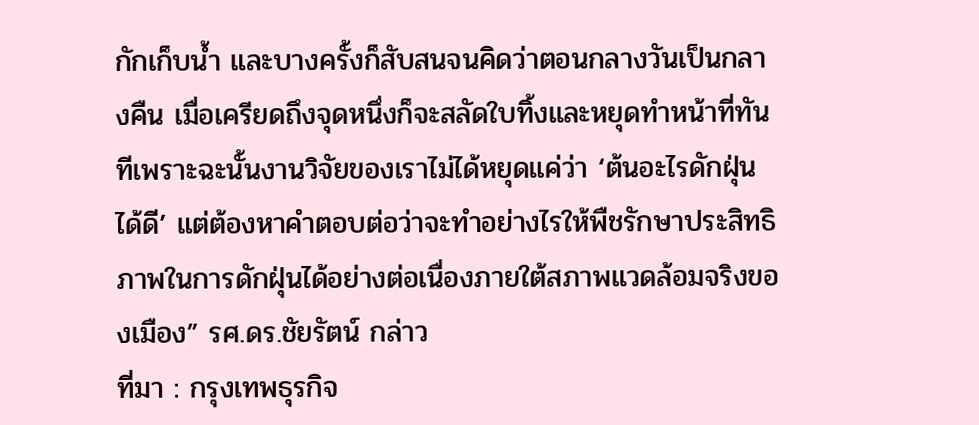กักเก็บน้ำ และบางครั้งก็สับสนจนคิดว่าตอนกลางวันเป็นกลางคืน เมื่อเครียดถึงจุดหนึ่งก็จะสลัดใบทิ้งและหยุดทำหน้าที่ทันทีเพราะฉะนั้นงานวิจัยของเราไม่ได้หยุดแค่ว่า ‘ต้นอะไรดักฝุ่นได้ดี’ แต่ต้องหาคำตอบต่อว่าจะทำอย่างไรให้พืชรักษาประสิทธิภาพในการดักฝุ่นได้อย่างต่อเนื่องภายใต้สภาพแวดล้อมจริงของเมือง” รศ.ดร.ชัยรัตน์ กล่าว
ที่มา : กรุงเทพธุรกิจ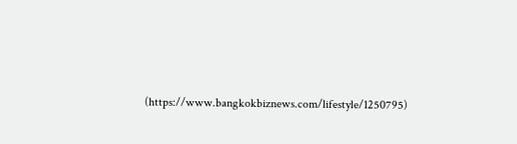(https://www.bangkokbiznews.com/lifestyle/1250795)